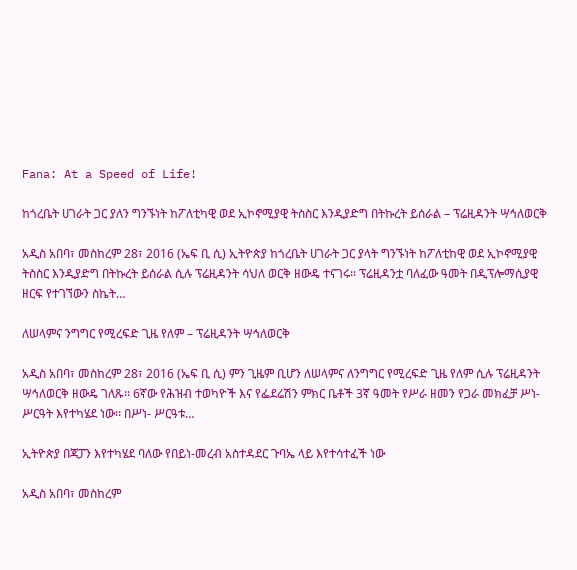Fana: At a Speed of Life!

ከጎረቤት ሀገራት ጋር ያለን ግንኙነት ከፖለቲካዊ ወደ ኢኮኖሚያዊ ትስስር እንዲያድግ በትኩረት ይሰራል – ፕሬዚዳንት ሣኅለወርቅ

አዲስ አበባ፣ መስከረም 28፣ 2016 (ኤፍ ቢ ሲ) ኢትዮጵያ ከጎረቤት ሀገራት ጋር ያላት ግንኙነት ከፖለቲከዊ ወደ ኢኮኖሚያዊ ትስስር እንዲያድግ በትኩረት ይሰራል ሲሉ ፕሬዚዳንት ሳህለ ወርቅ ዘውዴ ተናገሩ፡፡ ፕሬዚዳንቷ ባለፈው ዓመት በዲፕሎማሲያዊ ዘርፍ የተገኘውን ስኬት…

ለሠላምና ንግግር የሚረፍድ ጊዜ የለም – ፕሬዚዳንት ሣኅለወርቅ

አዲስ አበባ፣ መስከረም 28፣ 2016 (ኤፍ ቢ ሲ) ምን ጊዜም ቢሆን ለሠላምና ለንግግር የሚረፍድ ጊዜ የለም ሲሉ ፕሬዚዳንት ሣኅለወርቅ ዘውዴ ገለጹ፡፡ 6ኛው የሕዝብ ተወካዮች እና የፌደሬሽን ምክር ቤቶች 3ኛ ዓመት የሥራ ዘመን የጋራ መክፈቻ ሥነ-ሥርዓት እየተካሄደ ነው፡፡ በሥነ- ሥርዓቱ…

ኢትዮጵያ በጃፓን እየተካሄደ ባለው የበይነ-መረብ አስተዳደር ጉባኤ ላይ እየተሳተፈች ነው

አዲስ አበባ፣ መስከረም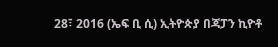28፣ 2016 (ኤፍ ቢ ሲ) ኢትዮጵያ በጃፓን ኪዮቶ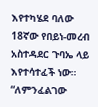እየተካሄደ ባለው 18ኛው የበይነ-መረብ አስተዳደር ጉባኤ ላይ እየተሳተፈች ነው። “ለምንፈልገው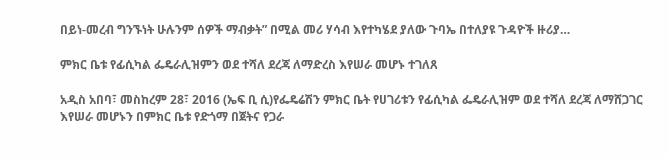በይነ-መረብ ግንኙነት ሁሉንም ሰዎች ማብቃት” በሚል መሪ ሃሳብ እየተካሄደ ያለው ጉባኤ በተለያዩ ጉዳዮች ዙሪያ…

ምክር ቤቱ የፊሲካል ፌዴራሊዝምን ወደ ተሻለ ደረጃ ለማድረስ እየሠራ መሆኑ ተገለጸ

አዲስ አበባ፣ መስከረም 28፣ 2016 (ኤፍ ቢ ሲ)የፌዴሬሽን ምክር ቤት የሀገሪቱን የፊሲካል ፌዴራሊዝም ወደ ተሻለ ደረጃ ለማሸጋገር እየሠራ መሆኑን በምክር ቤቱ የድጎማ በጀትና የጋራ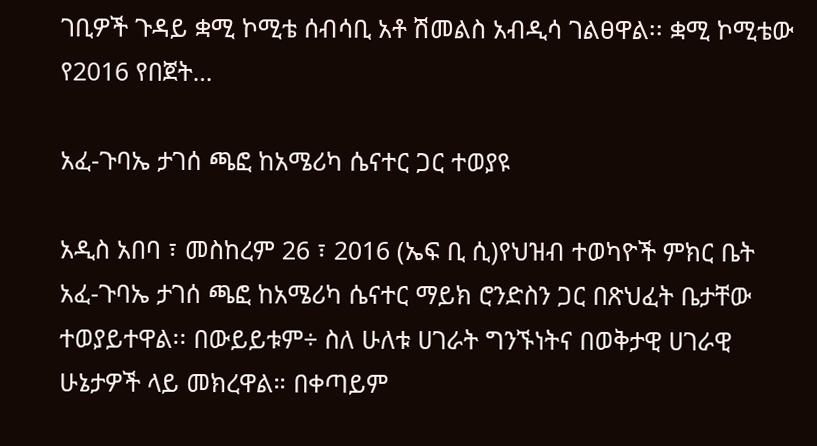ገቢዎች ጉዳይ ቋሚ ኮሚቴ ሰብሳቢ አቶ ሽመልስ አብዲሳ ገልፀዋል፡፡ ቋሚ ኮሚቴው የ2016 የበጀት…

አፈ-ጉባኤ ታገሰ ጫፎ ከአሜሪካ ሴናተር ጋር ተወያዩ

አዲስ አበባ ፣ መስከረም 26 ፣ 2016 (ኤፍ ቢ ሲ)የህዝብ ተወካዮች ምክር ቤት አፈ-ጉባኤ ታገሰ ጫፎ ከአሜሪካ ሴናተር ማይክ ሮንድስን ጋር በጽህፈት ቤታቸው ተወያይተዋል፡፡ በውይይቱም÷ ስለ ሁለቱ ሀገራት ግንኙነትና በወቅታዊ ሀገራዊ ሁኔታዎች ላይ መክረዋል። በቀጣይም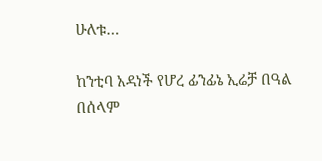ሁለቱ…

ከንቲባ አዳነች የሆረ ፊንፊኔ ኢሬቻ በዓል በሰላም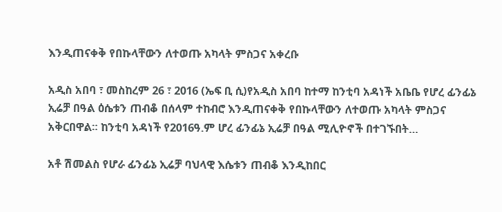እንዲጠናቀቅ የበኩላቸውን ለተወጡ አካላት ምስጋና አቀረቡ

አዲስ አበባ ፣ መስከረም 26 ፣ 2016 (ኤፍ ቢ ሲ)የአዲስ አበባ ከተማ ከንቲባ አዳነች አቤቤ የሆረ ፊንፊኔ ኢሬቻ በዓል ዕሴቱን ጠብቆ በሰላም ተከብሮ እንዲጠናቀቅ የበኩላቸውን ለተወጡ አካላት ምስጋና አቅርበዋል፡፡ ከንቲባ አዳነች የ2016ዓ.ም ሆረ ፊንፊኔ ኢሬቻ በዓል ሚሊዮኖች በተገኙበት…

አቶ ሽመልስ የሆራ ፊንፊኔ ኢሬቻ ባህላዊ እሴቱን ጠብቆ እንዲከበር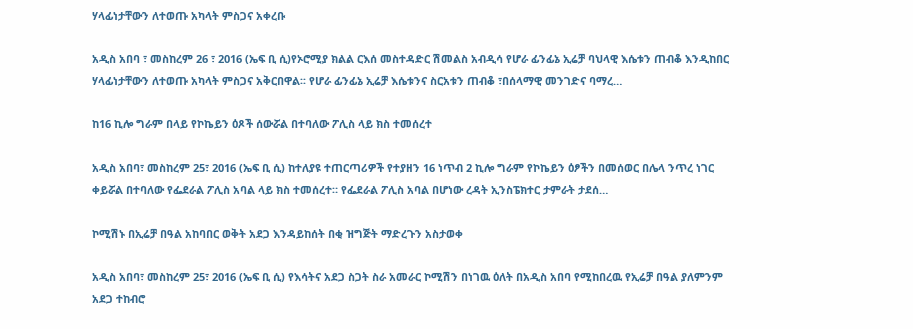ሃላፊነታቸውን ለተወጡ አካላት ምስጋና አቀረቡ

አዲስ አበባ ፣ መስከረም 26 ፣ 2016 (ኤፍ ቢ ሲ)የኦሮሚያ ክልል ርእሰ መስተዳድር ሽመልስ አብዲሳ የሆራ ፊንፊኔ ኢሬቻ ባህላዊ እሴቱን ጠብቆ እንዲከበር ሃላፊነታቸውን ለተወጡ አካላት ምስጋና አቅርበዋል፡፡ የሆራ ፊንፊኔ ኢሬቻ እሴቱንና ስርአቱን ጠብቆ ፣በሰላማዊ መንገድና ባማረ…

ከ16 ኪሎ ግራም በላይ የኮኬይን ዕጾች ሰውሯል በተባለው ፖሊስ ላይ ክስ ተመሰረተ

አዲስ አበባ፣ መስከረም 25፣ 2016 (ኤፍ ቢ ሲ) ከተለያዩ ተጠርጣሪዎች የተያዘን 16 ነጥብ 2 ኪሎ ግራም የኮኬይን ዕፆችን በመሰወር በሌላ ንጥረ ነገር ቀይሯል በተባለው የፌደራል ፖሊስ አባል ላይ ክስ ተመሰረተ። የፌደራል ፖሊስ አባል በሆነው ረዳት ኢንስፔክተር ታምራት ታደሰ…

ኮሚሽኑ በኢሬቻ በዓል አከባበር ወቅት አደጋ እንዳይከሰት በቂ ዝግጅት ማድረጉን አስታወቀ

አዲስ አበባ፣ መስከረም 25፣ 2016 (ኤፍ ቢ ሲ) የእሳትና አደጋ ስጋት ስራ አመራር ኮሚሽን በነገዉ ዕለት በአዲስ አበባ የሚከበረዉ የኢሬቻ በዓል ያለምንም አደጋ ተከብሮ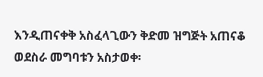እንዲጠናቀቅ አስፈላጊውን ቅድመ ዝግጅት አጠናቆ ወደስራ መግባቱን አስታወቀ፡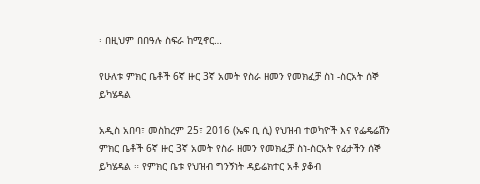፡ በዚህም በበዓሉ ስፍራ ከሚኖር…

የሁለቱ ምክር ቤቶች 6ኛ ዙር 3ኛ አመት የስራ ዘመን የመክፈቻ ስነ -ስርአት ሰኞ ይካሄዳል

አዲስ አበባ፣ መስከረም 25፣ 2016 (ኤፍ ቢ ሲ) የህዝብ ተወካዮች እና የፌዴሬሽን ምክር ቤቶች 6ኛ ዙር 3ኛ አመት የስራ ዘመን የመክፈቻ ስነ-ስርአት የፊታችን ሰኞ ይካሄዳል ። የምክር ቤቱ የህዝብ ግንኝነት ዳይሬክተር አቶ ያቆብ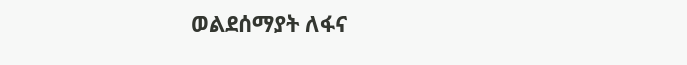ወልደሰማያት ለፋና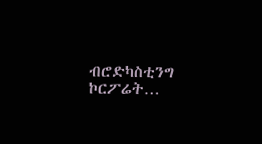ብሮድካስቲንግ ኮርፖሬት…